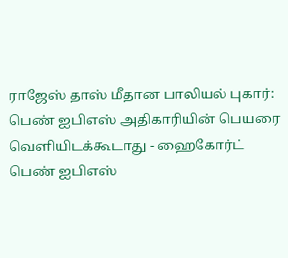ராஜேஸ் தாஸ் மீதான பாலியல் புகார்: பெண் ஐபிஎஸ் அதிகாரியின் பெயரை வெளியிடக்கூடாது - ஹைகோர்ட்
பெண் ஐபிஎஸ்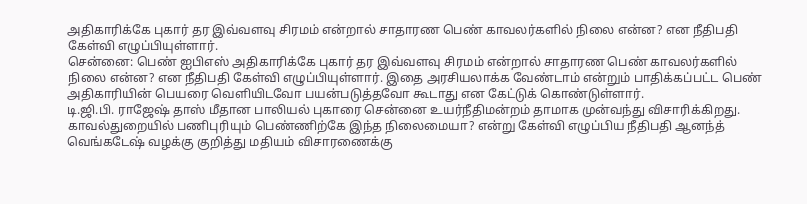அதிகாரிக்கே புகார் தர இவ்வளவு சிரமம் என்றால் சாதாரண பெண் காவலர்களில் நிலை என்ன? என நீதிபதி கேள்வி எழுப்பியுள்ளார்.
சென்னை: பெண் ஐபிஎஸ் அதிகாரிக்கே புகார் தர இவ்வளவு சிரமம் என்றால் சாதாரண பெண் காவலர்களில் நிலை என்ன? என நீதிபதி கேள்வி எழுப்பியுள்ளார். இதை அரசியலாக்க வேண்டாம் என்றும் பாதிக்கப்பட்ட பெண் அதிகாரியின் பெயரை வெளியிடவோ பயன்படுத்தவோ கூடாது என கேட்டுக் கொண்டுள்ளார்.
டி.ஜி.பி. ராஜேஷ் தாஸ் மீதான பாலியல் புகாரை சென்னை உயர்நீதிமன்றம் தாமாக முன்வந்து விசாரிக்கிறது. காவல்துறையில் பணிபுரியும் பெண்ணிற்கே இந்த நிலைமையா? என்று கேள்வி எழுப்பிய நீதிபதி ஆனந்த் வெங்கடேஷ் வழக்கு குறித்து மதியம் விசாரணைக்கு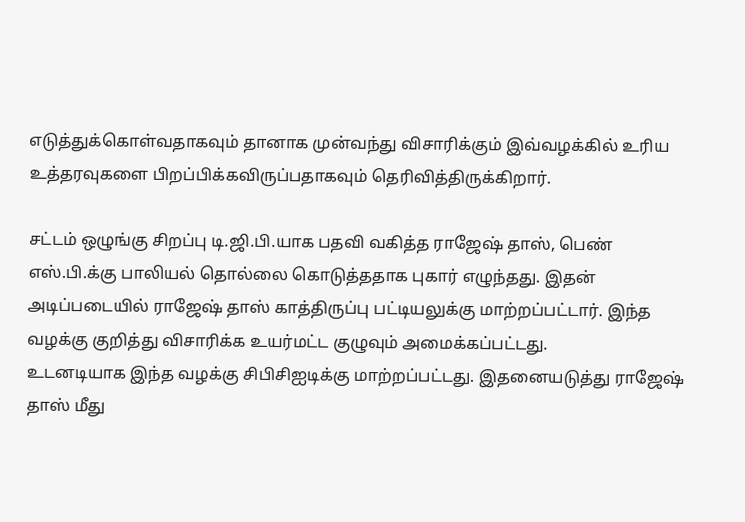எடுத்துக்கொள்வதாகவும் தானாக முன்வந்து விசாரிக்கும் இவ்வழக்கில் உரிய உத்தரவுகளை பிறப்பிக்கவிருப்பதாகவும் தெரிவித்திருக்கிறார்.

சட்டம் ஒழுங்கு சிறப்பு டி.ஜி.பி.யாக பதவி வகித்த ராஜேஷ் தாஸ், பெண் எஸ்.பி.க்கு பாலியல் தொல்லை கொடுத்ததாக புகார் எழுந்தது. இதன் அடிப்படையில் ராஜேஷ் தாஸ் காத்திருப்பு பட்டியலுக்கு மாற்றப்பட்டார். இந்த வழக்கு குறித்து விசாரிக்க உயர்மட்ட குழுவும் அமைக்கப்பட்டது.
உடனடியாக இந்த வழக்கு சிபிசிஐடிக்கு மாற்றப்பட்டது. இதனையடுத்து ராஜேஷ் தாஸ் மீது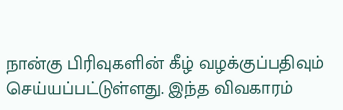நான்கு பிரிவுகளின் கீழ் வழக்குப்பதிவும் செய்யப்பட்டுள்ளது. இந்த விவகாரம்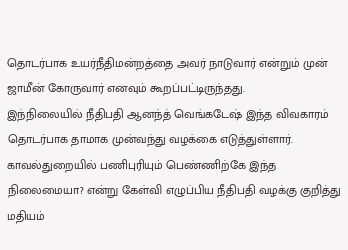தொடர்பாக உயர்நீதிமன்றத்தை அவர் நாடுவார் என்றும் முன் ஜாமீன் கோருவார் எனவும் கூறப்பட்டிருந்தது.
இந்நிலையில் நீதிபதி ஆனந்த் வெங்கடேஷ் இந்த விவகாரம் தொடர்பாக தாமாக முன்வந்து வழக்கை எடுத்துள்ளார். காவல்துறையில் பணிபுரியும் பெண்ணிற்கே இந்த நிலைமையா? என்று கேள்வி எழுப்பிய நீதிபதி வழக்கு குறித்து மதியம்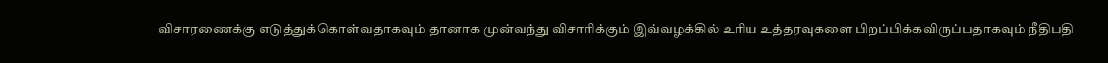விசாரணைக்கு எடுத்துக்கொள்வதாகவும் தானாக முன்வந்து விசாரிக்கும் இவ்வழக்கில் உரிய உத்தரவுகளை பிறப்பிக்கவிருப்பதாகவும் நீதிபதி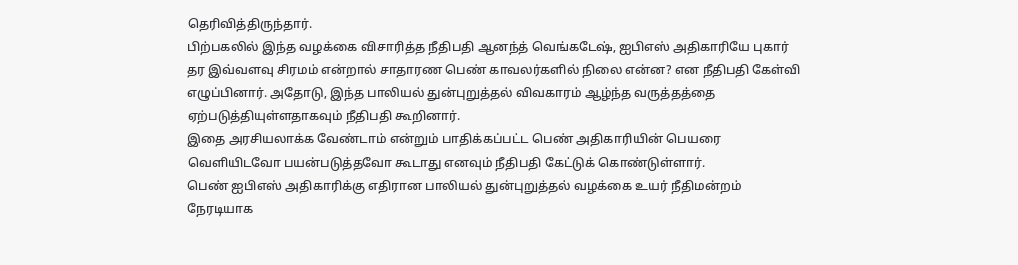தெரிவித்திருந்தார்.
பிற்பகலில் இந்த வழக்கை விசாரித்த நீதிபதி ஆனந்த் வெங்கடேஷ், ஐபிஎஸ் அதிகாரியே புகார் தர இவ்வளவு சிரமம் என்றால் சாதாரண பெண் காவலர்களில் நிலை என்ன? என நீதிபதி கேள்வி எழுப்பினார். அதோடு, இந்த பாலியல் துன்புறுத்தல் விவகாரம் ஆழ்ந்த வருத்தத்தை ஏற்படுத்தியுள்ளதாகவும் நீதிபதி கூறினார்.
இதை அரசியலாக்க வேண்டாம் என்றும் பாதிக்கப்பட்ட பெண் அதிகாரியின் பெயரை வெளியிடவோ பயன்படுத்தவோ கூடாது எனவும் நீதிபதி கேட்டுக் கொண்டுள்ளார்.
பெண் ஐபிஎஸ் அதிகாரிக்கு எதிரான பாலியல் துன்புறுத்தல் வழக்கை உயர் நீதிமன்றம் நேரடியாக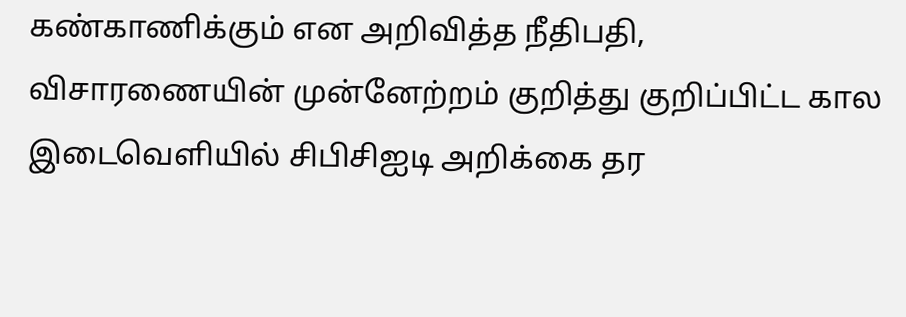கண்காணிக்கும் என அறிவித்த நீதிபதி, விசாரணையின் முன்னேற்றம் குறித்து குறிப்பிட்ட கால இடைவெளியில் சிபிசிஐடி அறிக்கை தர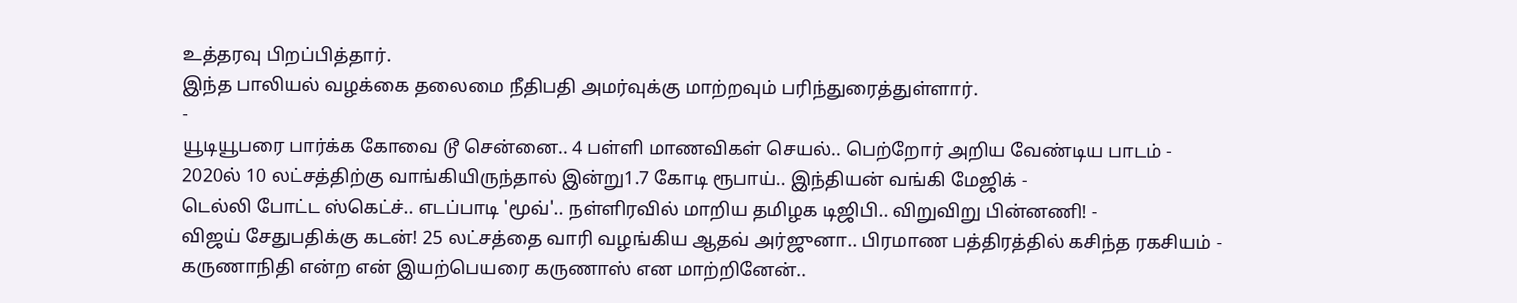உத்தரவு பிறப்பித்தார்.
இந்த பாலியல் வழக்கை தலைமை நீதிபதி அமர்வுக்கு மாற்றவும் பரிந்துரைத்துள்ளார்.
-
யூடியூபரை பார்க்க கோவை டூ சென்னை.. 4 பள்ளி மாணவிகள் செயல்.. பெற்றோர் அறிய வேண்டிய பாடம் -
2020ல் 10 லட்சத்திற்கு வாங்கியிருந்தால் இன்று1.7 கோடி ரூபாய்.. இந்தியன் வங்கி மேஜிக் -
டெல்லி போட்ட ஸ்கெட்ச்.. எடப்பாடி 'மூவ்'.. நள்ளிரவில் மாறிய தமிழக டிஜிபி.. விறுவிறு பின்னணி! -
விஜய் சேதுபதிக்கு கடன்! 25 லட்சத்தை வாரி வழங்கிய ஆதவ் அர்ஜுனா.. பிரமாண பத்திரத்தில் கசிந்த ரகசியம் -
கருணாநிதி என்ற என் இயற்பெயரை கருணாஸ் என மாற்றினேன்..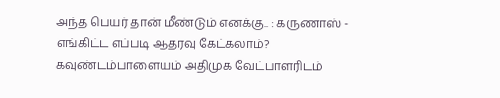அந்த பெயர் தான் மீண்டும் எனக்கு.. : கருணாஸ் -
எங்கிட்ட எப்படி ஆதரவு கேட்கலாம்? கவுண்டம்பாளையம் அதிமுக வேட்பாளரிடம்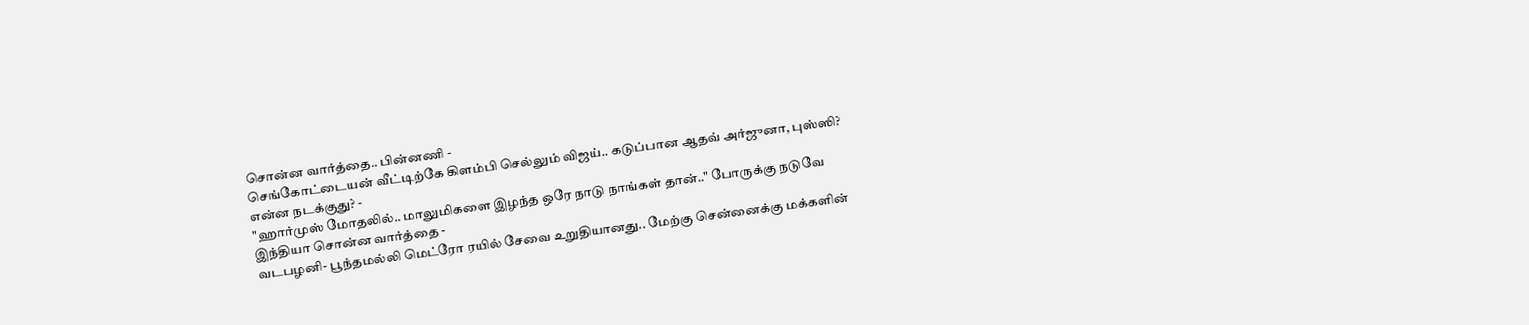சொன்ன வார்த்தை.. பின்னணி -
செங்கோட்டையன் வீட்டிற்கே கிளம்பி செல்லும் விஜய்.. கடுப்பான ஆதவ் அர்ஜுனா, புஸ்ஸி? என்ன நடக்குது? -
"ஹார்முஸ் மோதலில்.. மாலுமிகளை இழந்த ஒரே நாடு நாங்கள் தான்.." போருக்கு நடுவே இந்தியா சொன்ன வார்த்தை -
வடபழனி- பூந்தமல்லி மெட்ரோ ரயில் சேவை உறுதியானது.. மேற்கு சென்னைக்கு மக்களின்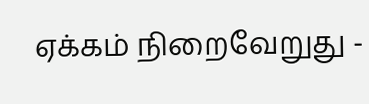ஏக்கம் நிறைவேறுது -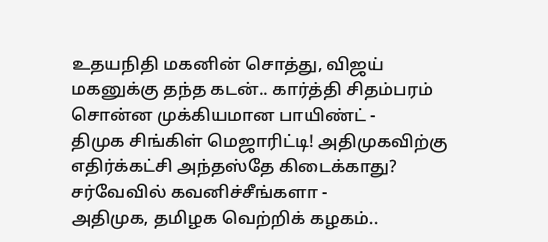உதயநிதி மகனின் சொத்து, விஜய் மகனுக்கு தந்த கடன்.. கார்த்தி சிதம்பரம் சொன்ன முக்கியமான பாயிண்ட் -
திமுக சிங்கிள் மெஜாரிட்டி! அதிமுகவிற்கு எதிர்க்கட்சி அந்தஸ்தே கிடைக்காது? சர்வேவில் கவனிச்சீங்களா -
அதிமுக, தமிழக வெற்றிக் கழகம்..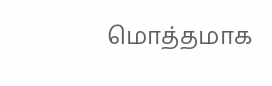மொத்தமாக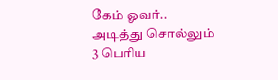கேம் ஓவர்.. அடித்து சொல்லும் 3 பெரிய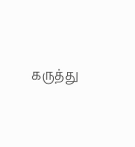கருத்து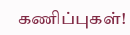கணிப்புகள்!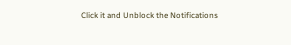Click it and Unblock the Notifications